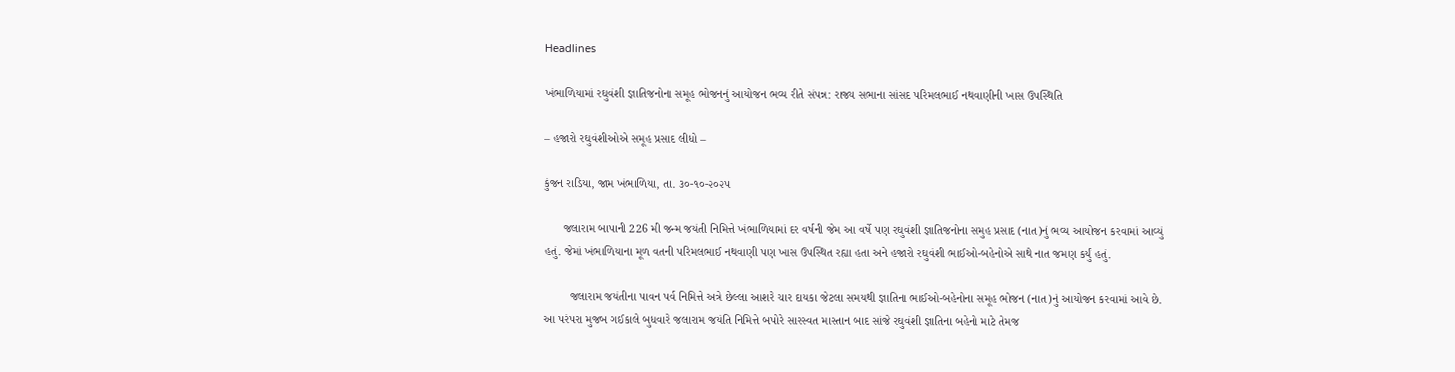Headlines

ખંભાળિયામાં રઘુવંશી જ્ઞાતિજનોના સમૂહ ભોજનનું આયોજન ભવ્ય રીતે સંપન્ન: રાજ્ય સભાના સાંસદ પરિમલભાઈ નથવાણીની ખાસ ઉપસ્થિતિ

– હજારો રઘુવંશીઓએ સમૂહ પ્રસાદ લીધો –

કુંજન રાડિયા, જામ ખંભાળિયા, તા. ૩૦-૧૦-૨૦૨૫

      જલારામ બાપાની 226 મી જન્મ જયંતી નિમિત્તે ખંભાળિયામાં દર વર્ષની જેમ આ વર્ષે પણ રઘુવંશી જ્ઞાતિજનોના સમુહ પ્રસાદ (નાત)નું ભવ્ય આયોજન કરવામાં આવ્યું હતું. જેમાં ખંભાળિયાના મૂળ વતની પરિમલભાઈ નથવાણી પણ ખાસ ઉપસ્થિત રહ્યા હતા અને હજારો રઘુવંશી ભાઈઓ-બહેનોએ સાથે નાત જમણ કર્યું હતું.

        જલારામ જયંતીના પાવન પર્વ નિમિત્તે અત્રે છેલ્લા આશરે ચાર દાયકા જેટલા સમયથી જ્ઞાતિના ભાઈઓ-બહેનોના સમૂહ ભોજન (નાત)નું આયોજન કરવામાં આવે છે. આ પરંપરા મુજબ ગઈકાલે બુધવારે જલારામ જયંતિ નિમિત્તે બપોરે સારસ્વત માસ્તાન બાદ સાંજે રઘુવંશી જ્ઞાતિના બહેનો માટે તેમજ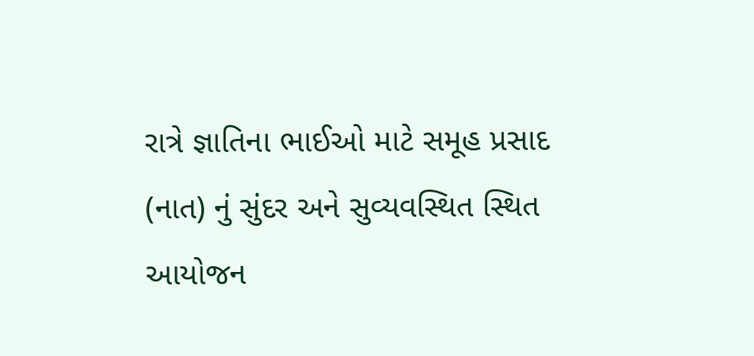રાત્રે જ્ઞાતિના ભાઈઓ માટે સમૂહ પ્રસાદ (નાત) નું સુંદર અને સુવ્યવસ્થિત સ્થિત આયોજન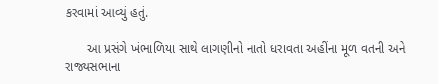કરવામાં આવ્યું હતું.

      આ પ્રસંગે ખંભાળિયા સાથે લાગણીનો નાતો ધરાવતા અહીંના મૂળ વતની અને રાજ્યસભાના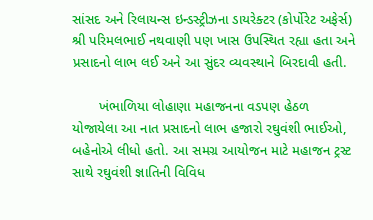સાંસદ અને રિલાયન્સ ઇન્ડસ્ટ્રીઝના ડાયરેક્ટર (કોર્પોરેટ અફેર્સ) શ્રી પરિમલભાઈ નથવાણી પણ ખાસ ઉપસ્થિત રહ્યા હતા અને પ્રસાદનો લાભ લઈ અને આ સુંદર વ્યવસ્થાને બિરદાવી હતી.

       ખંભાળિયા લોહાણા મહાજનના વડપણ હેઠળ યોજાયેલા આ નાત પ્રસાદનો લાભ હજારો રઘુવંશી ભાઈઓ, બહેનોએ લીધો હતો. આ સમગ્ર આયોજન માટે મહાજન ટ્રસ્ટ સાથે રઘુવંશી જ્ઞાતિની વિવિધ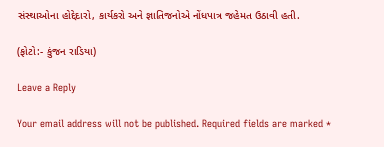સંસ્થાઓના હોદ્દેદારો, કાર્યકરો અને જ્ઞાતિજનોએ નોંધપાત્ર જહેમત ઉઠાવી હતી.

(ફોટો:- કુંજન રાડિયા)

Leave a Reply

Your email address will not be published. Required fields are marked *